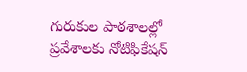గురుకుల పాఠశాలల్లో ప్రవేశాలకు నోటిఫికేషన్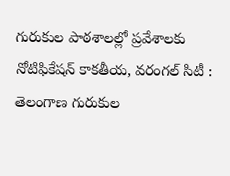గురుకుల పాఠశాలల్లో ప్రవేశాలకు నోటిఫికేషన్ కాకతీయ, వరంగల్ సిటీ : తెలంగాణ గురుకుల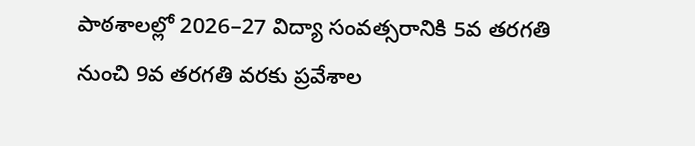పాఠశాలల్లో 2026–27 విద్యా సంవత్సరానికి 5వ తరగతి నుంచి 9వ తరగతి వరకు ప్రవేశాల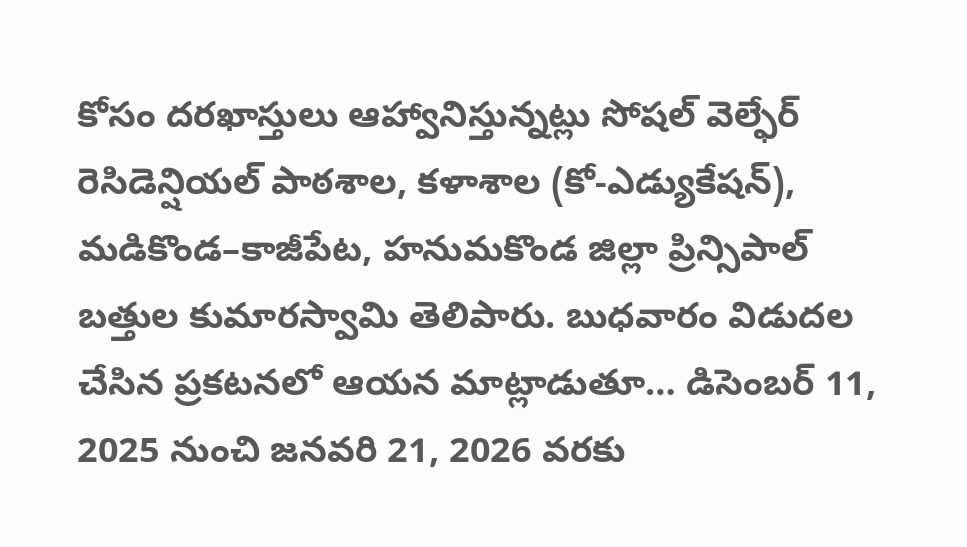కోసం దరఖాస్తులు ఆహ్వానిస్తున్నట్లు సోషల్ వెల్ఫేర్ రెసిడెన్షియల్ పాఠశాల, కళాశాల (కో-ఎడ్యుకేషన్), మడికొండ–కాజీపేట, హనుమకొండ జిల్లా ప్రిన్సిపాల్ బత్తుల కుమారస్వామి తెలిపారు. బుధవారం విడుదల చేసిన ప్రకటనలో ఆయన మాట్లాడుతూ… డిసెంబర్ 11, 2025 నుంచి జనవరి 21, 2026 వరకు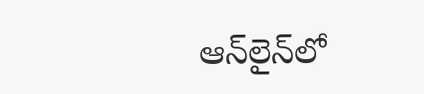ఆన్‌లైన్‌లో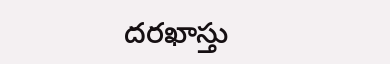దరఖాస్తు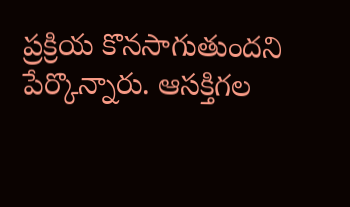ప్రక్రియ కొనసాగుతుందని పేర్కొన్నారు. ఆసక్తిగల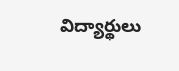విద్యార్థులు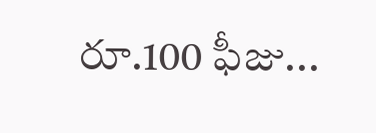రూ.100 ఫీజు...